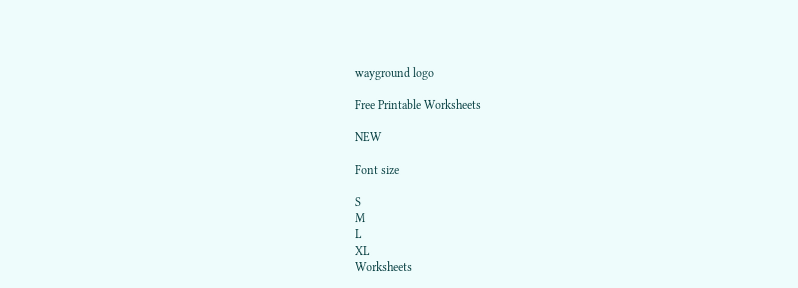wayground logo

Free Printable Worksheets

NEW

Font size

S
M
L
XL
Worksheets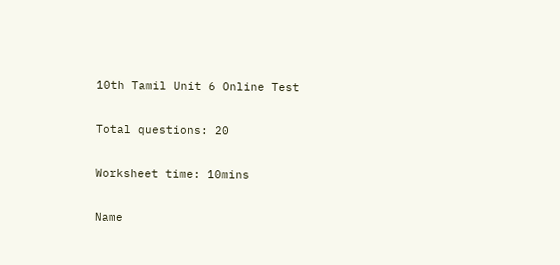10th Tamil Unit 6 Online Test

Total questions: 20

Worksheet time: 10mins

Name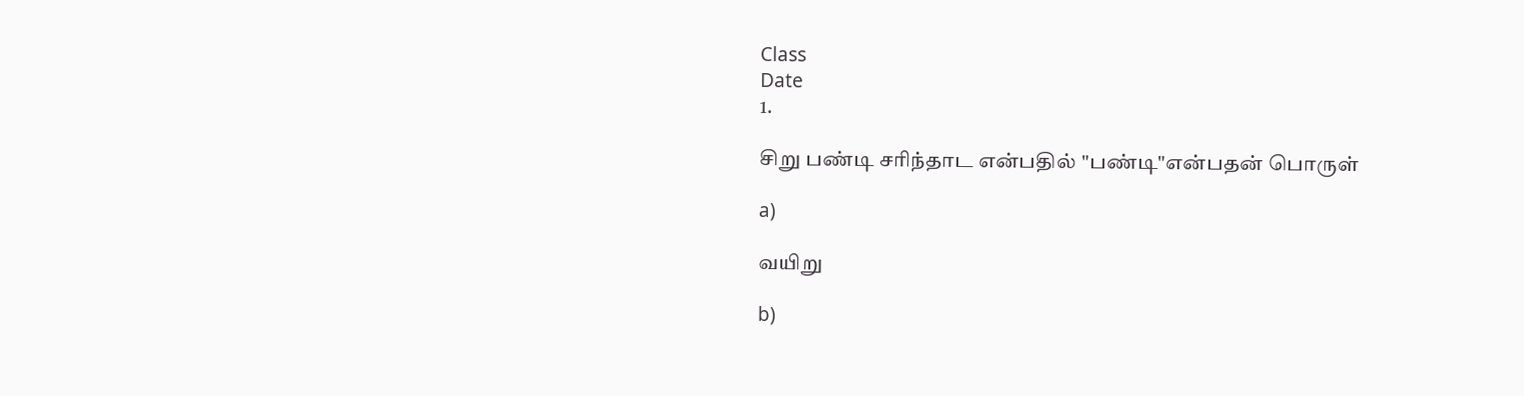Class
Date
1.

சிறு பண்டி சரிந்தாட என்பதில் "பண்டி"என்பதன் பொருள்

a)

வயிறு

b)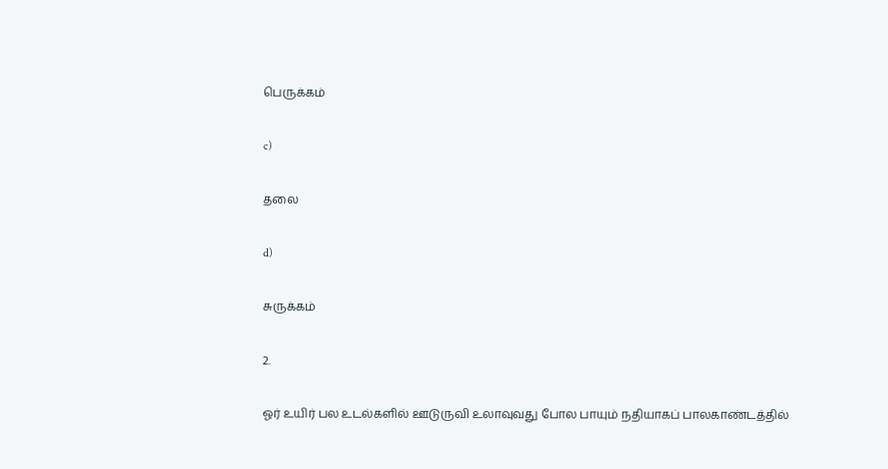பெருக்கம்

c)

தலை

d)

சுருக்கம்

2.

ஓர் உயிர் பல உடல்களில் ஊடுருவி உலாவுவது போல பாயும் நதியாகப் பாலகாண்டத்தில்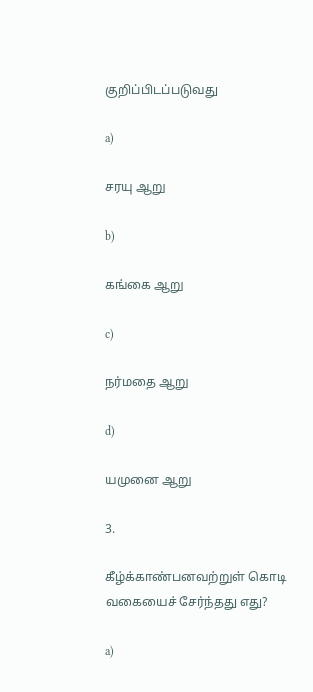குறிப்பிடப்படுவது

a)

சரயு ஆறு

b)

கங்கை ஆறு

c)

நர்மதை ஆறு

d)

யமுனை ஆறு

3.

கீழ்க்காண்பனவற்றுள் கொடி வகையைச் சேர்ந்தது எது?

a)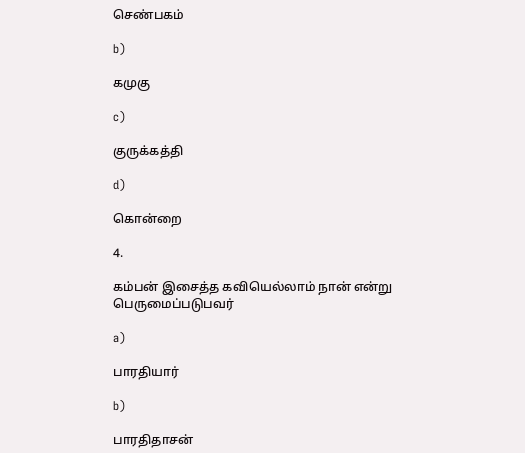செண்பகம்

b)

கமுகு

c)

குருக்கத்தி

d)

கொன்றை

4.

கம்பன் இசைத்த கவியெல்லாம் நான் என்று பெருமைப்படுபவர்

a)

பாரதியார்

b)

பாரதிதாசன்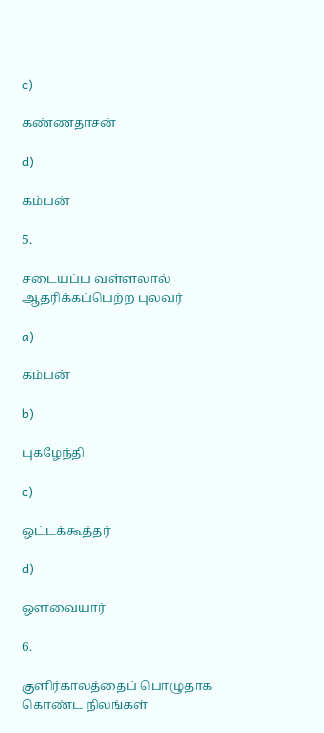c)

கண்ணதாசன்

d)

கம்பன்

5.

சடையப்ப வள்ளலால் ஆதரிக்கப்பெற்ற புலவர்

a)

கம்பன்

b)

புகழேந்தி

c)

ஒட்டக்கூத்தர்

d)

ஔவையார்

6.

குளிர்காலத்தைப் பொழுதாக கொண்ட நிலங்கள்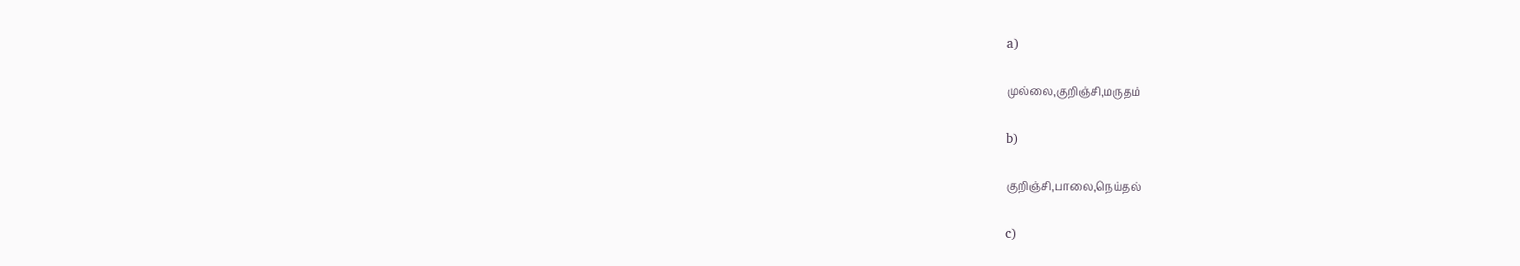a)

முல்லை,குறிஞ்சி,மருதம்

b)

குறிஞ்சி,பாலை,நெய்தல்

c)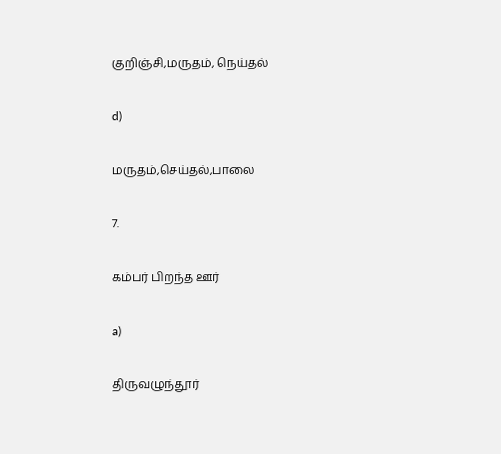குறிஞ்சி,மருதம், நெய்தல்

d)

மருதம்,செய்தல்,பாலை

7.

கம்பர் பிறந்த ஊர்

a)

திருவழுந்தூர்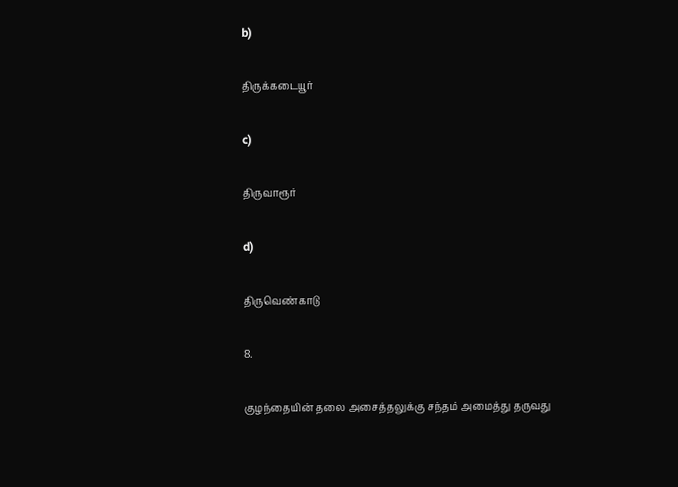b)

திருக்கடையூர்

c)

திருவாரூர்

d)

திருவெண்காடு

8.

குழந்தையின் தலை அசைத்தலுக்கு சந்தம் அமைத்து தருவது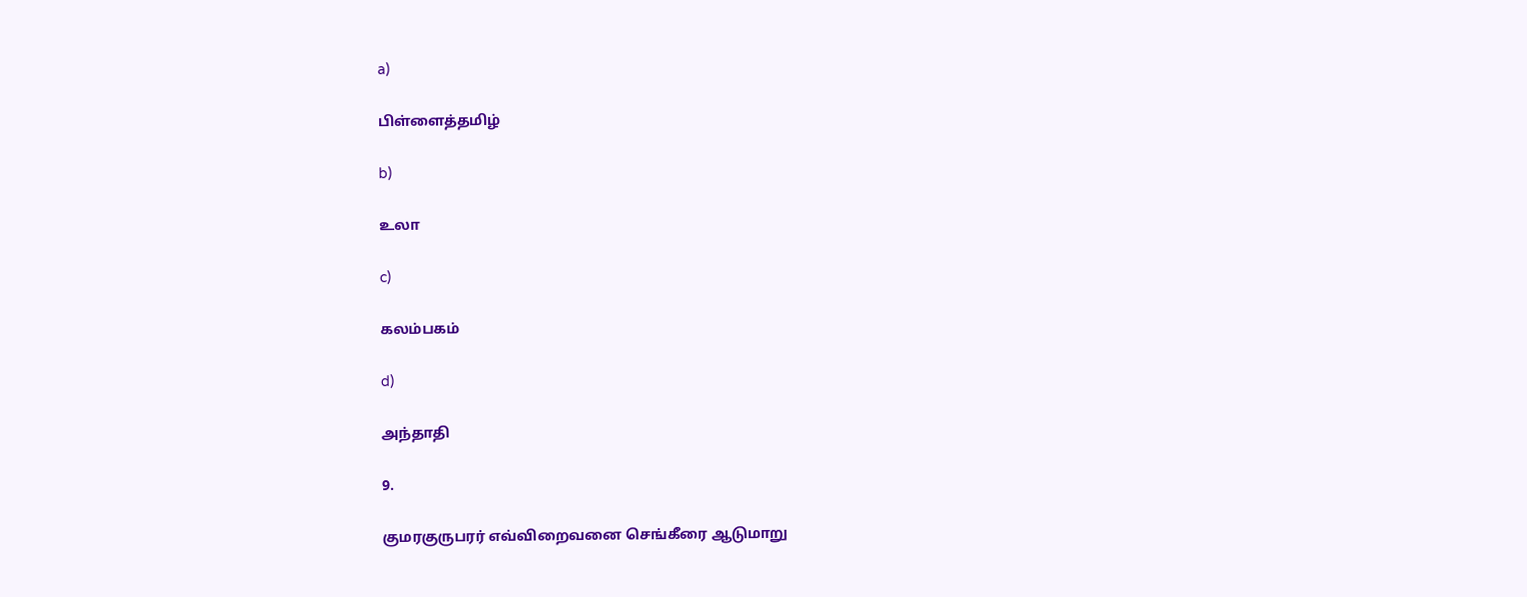a)

பிள்ளைத்தமிழ்

b)

உலா

c)

கலம்பகம்

d)

அந்தாதி

9.

குமரகுருபரர் எவ்விறைவனை செங்கீரை ஆடுமாறு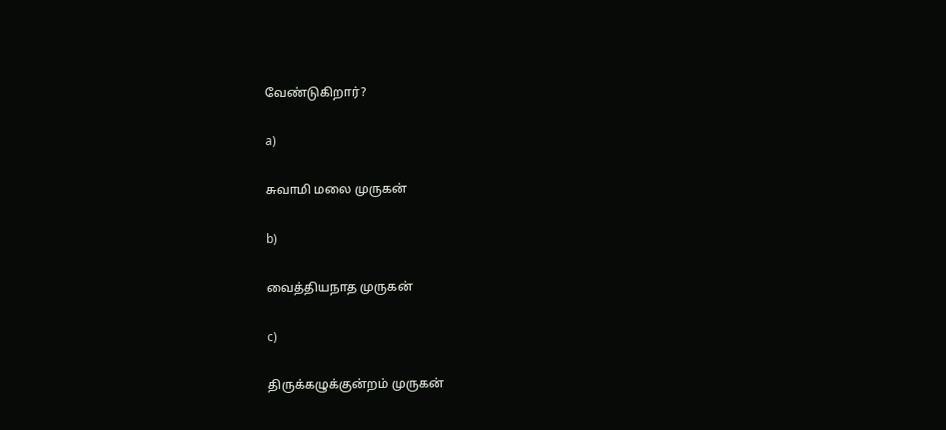வேண்டுகிறார்?

a)

சுவாமி மலை முருகன்

b)

வைத்தியநாத முருகன்

c)

திருக்கழுக்குன்றம் முருகன்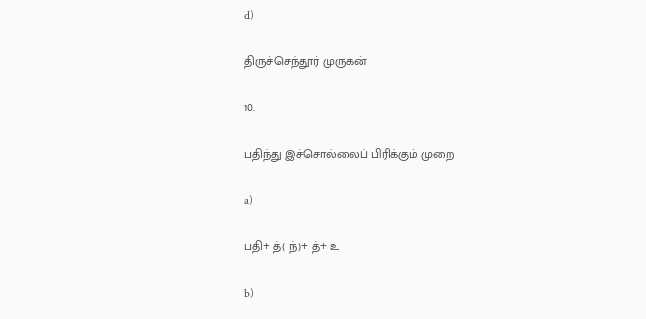d)

திருச்செந்தூர் முருகன்

10.

பதிந்து இச்சொல்லைப் பிரிக்கும் முறை

a)

பதி+ த்( ந்)+ த்+ உ

b)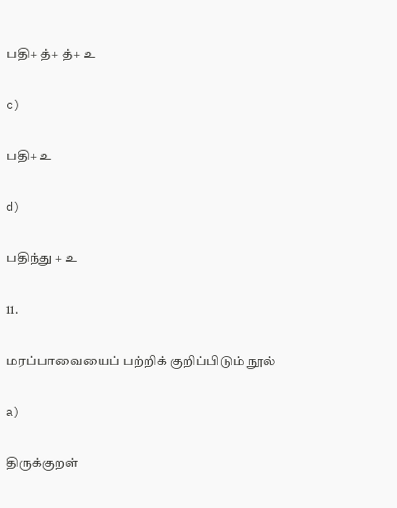பதி+ த்+ த்+ உ

c)

பதி+ உ

d)

பதிந்து + உ

11.

மரப்பாவையைப் பற்றிக் குறிப்பிடும் நூல்

a)

திருக்குறள்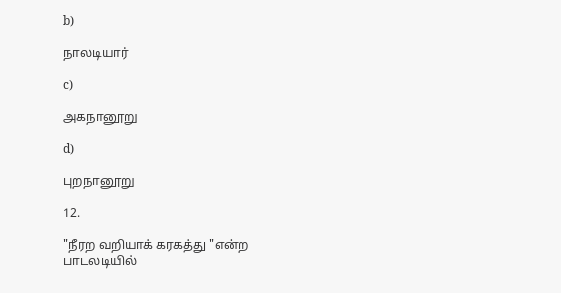b)

நாலடியார்

c)

அகநானூறு

d)

புறநானூறு

12.

"நீரற வறியாக் கரகத்து "என்ற பாடலடியில்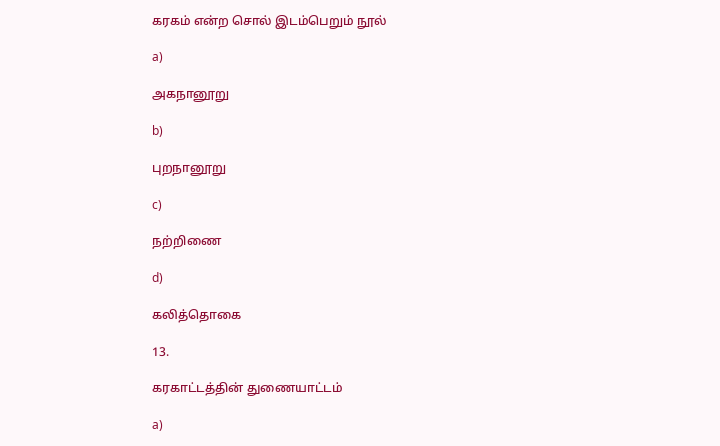கரகம் என்ற சொல் இடம்பெறும் நூல்

a)

அகநானூறு

b)

புறநானூறு

c)

நற்றிணை

d)

கலித்தொகை

13.

கரகாட்டத்தின் துணையாட்டம்

a)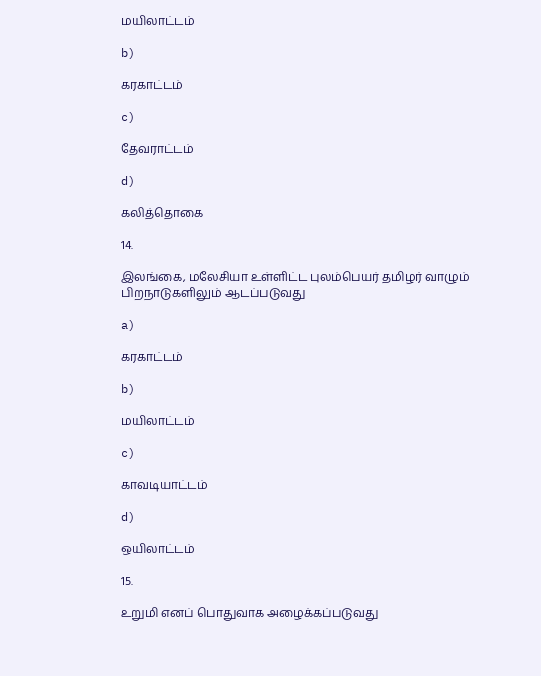மயிலாட்டம்

b)

கரகாட்டம்

c)

தேவராட்டம்

d)

கலித்தொகை

14.

இலங்கை, மலேசியா உள்ளிட்ட புலம்பெயர் தமிழர் வாழும் பிறநாடுகளிலும் ஆடப்படுவது

a)

கரகாட்டம்

b)

மயிலாட்டம்

c)

காவடியாட்டம்

d)

ஒயிலாட்டம்

15.

உறுமி எனப் பொதுவாக அழைக்கப்படுவது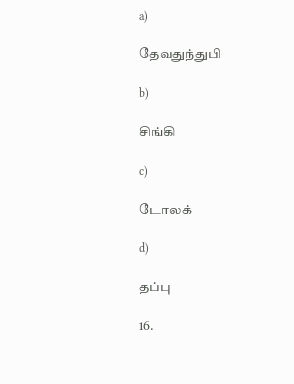a)

தேவதுந்துபி

b)

சிங்கி

c)

டோலக்

d)

தப்பு

16.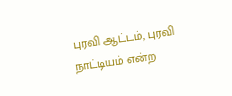புரவி ஆட்டம், புரவி நாட்டியம் என்ற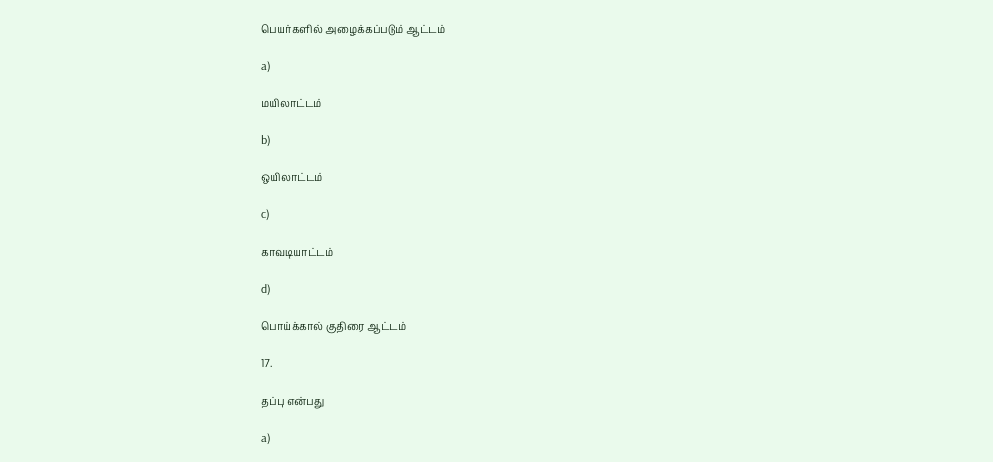பெயர்களில் அழைக்கப்படும் ஆட்டம்

a)

மயிலாட்டம்

b)

ஒயிலாட்டம்

c)

காவடியாட்டம்

d)

பொய்க்கால் குதிரை ஆட்டம்

17.

தப்பு என்பது

a)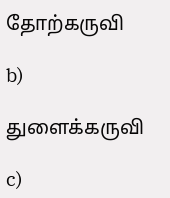தோற்கருவி

b)

துளைக்கருவி

c)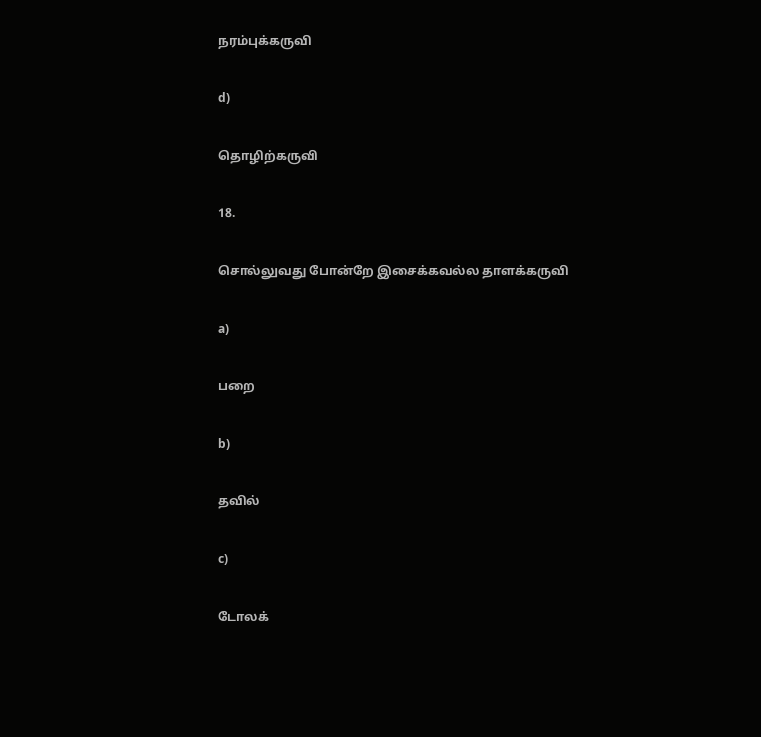நரம்புக்கருவி

d)

தொழிற்கருவி

18.

சொல்லுவது போன்றே இசைக்கவல்ல தாளக்கருவி

a)

பறை

b)

தவில்

c)

டோலக்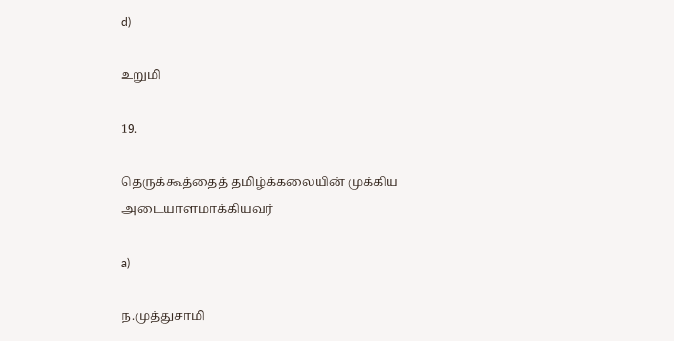d)

உறுமி

19.

தெருக்கூத்தைத் தமிழ்க்கலையின் முக்கிய அடையாளமாக்கியவர்

a)

ந.முத்துசாமி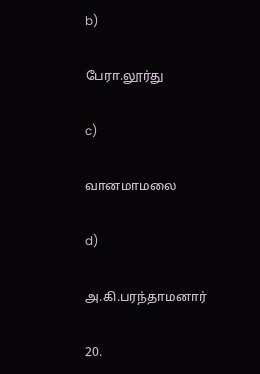b)

பேரா.லூர்து

c)

வானமாமலை

d)

அ.கி.பரந்தாமனார்

20.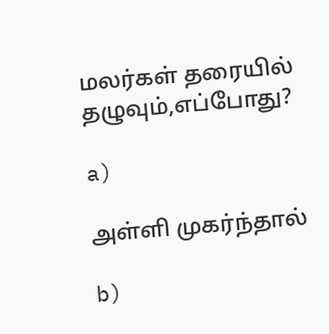மலர்கள் தரையில் தழுவும்,எப்போது?

a)

அள்ளி முகர்ந்தால்

b)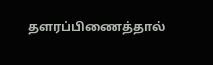தளரப்பிணைத்தால்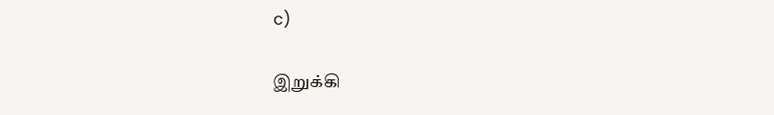c)

இறுக்கி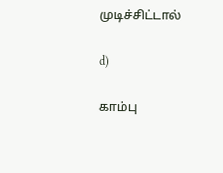முடிச்சிட்டால்

d)

காம்பு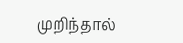முறிந்தால்